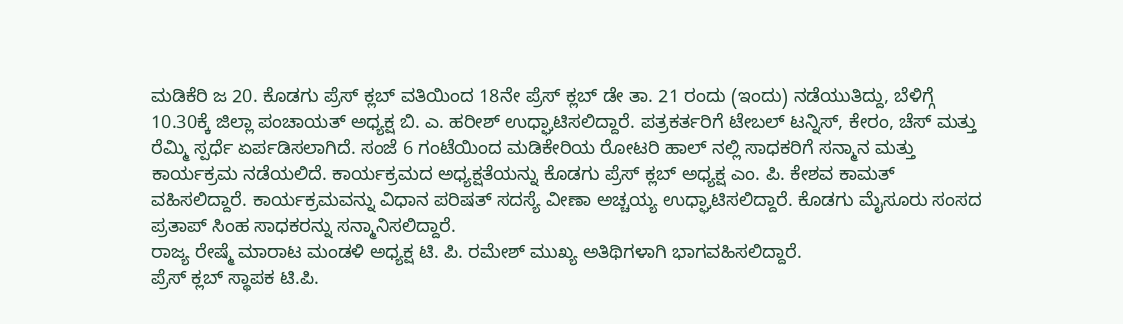ಮಡಿಕೆರಿ ಜ 20. ಕೊಡಗು ಪ್ರೆಸ್ ಕ್ಲಬ್ ವತಿಯಿಂದ 18ನೇ ಪ್ರೆಸ್ ಕ್ಲಬ್ ಡೇ ತಾ. 21 ರಂದು (ಇಂದು) ನಡೆಯುತಿದ್ದು, ಬೆಳಿಗ್ಗೆ 10.30ಕ್ಕೆ ಜಿಲ್ಲಾ ಪಂಚಾಯತ್ ಅಧ್ಯಕ್ಷ ಬಿ. ಎ. ಹರೀಶ್ ಉಧ್ಘಾಟಿಸಲಿದ್ದಾರೆ. ಪತ್ರಕರ್ತರಿಗೆ ಟೇಬಲ್ ಟನ್ನಿಸ್, ಕೇರಂ, ಚೆಸ್ ಮತ್ತು ರೆಮ್ಮಿ ಸ್ಪರ್ಧೆ ಏರ್ಪಡಿಸಲಾಗಿದೆ. ಸಂಜೆ 6 ಗಂಟೆಯಿಂದ ಮಡಿಕೇರಿಯ ರೋಟರಿ ಹಾಲ್ ನಲ್ಲಿ ಸಾಧಕರಿಗೆ ಸನ್ಮಾನ ಮತ್ತು ಕಾರ್ಯಕ್ರಮ ನಡೆಯಲಿದೆ. ಕಾರ್ಯಕ್ರಮದ ಅಧ್ಯಕ್ಷತೆಯನ್ನು ಕೊಡಗು ಪ್ರೆಸ್ ಕ್ಲಬ್ ಅಧ್ಯಕ್ಷ ಎಂ. ಪಿ. ಕೇಶವ ಕಾಮತ್ ವಹಿಸಲಿದ್ದಾರೆ. ಕಾರ್ಯಕ್ರಮವನ್ನು ವಿಧಾನ ಪರಿಷತ್ ಸದಸ್ಯೆ ವೀಣಾ ಅಚ್ಚಯ್ಯ ಉಧ್ಘಾಟಿಸಲಿದ್ದಾರೆ. ಕೊಡಗು ಮೈಸೂರು ಸಂಸದ ಪ್ರತಾಪ್ ಸಿಂಹ ಸಾಧಕರನ್ನು ಸನ್ಮಾನಿಸಲಿದ್ದಾರೆ.
ರಾಜ್ಯ ರೇಷ್ಮೆ ಮಾರಾಟ ಮಂಡಳಿ ಅಧ್ಯಕ್ಷ ಟಿ. ಪಿ. ರಮೇಶ್ ಮುಖ್ಯ ಅತಿಥಿಗಳಾಗಿ ಭಾಗವಹಿಸಲಿದ್ದಾರೆ.
ಪ್ರೆಸ್ ಕ್ಲಬ್ ಸ್ಥಾಪಕ ಟಿ.ಪಿ.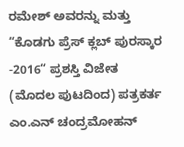ರಮೇಶ್ ಅವರನ್ನು ಮತ್ತು “ಕೊಡಗು ಪ್ರೆಸ್ ಕ್ಲಬ್ ಪುರಸ್ಕಾರ -2016“ ಪ್ರಶಸ್ತಿ ವಿಜೇತ
(ಮೊದಲ ಪುಟದಿಂದ) ಪತ್ರಕರ್ತ ಎಂ.ಎನ್ ಚಂದ್ರಮೋಹನ್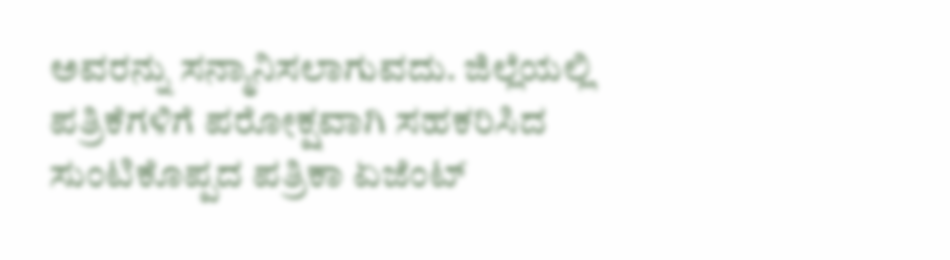ಅವರನ್ನು ಸನ್ಮಾನಿಸಲಾಗುವದು. ಜಿಲ್ಲೆಯಲ್ಲಿ ಪತ್ರಿಕೆಗಳಿಗೆ ಪರೋಕ್ಷವಾಗಿ ಸಹಕರಿಸಿದ ಸುಂಟಿಕೊಪ್ಪದ ಪತ್ರಿಕಾ ಏಜೆಂಟ್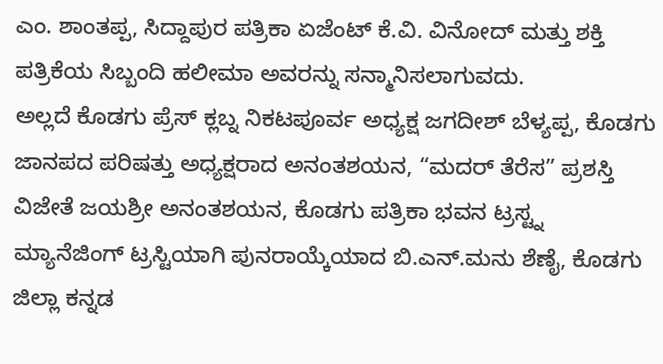ಎಂ. ಶಾಂತಪ್ಪ, ಸಿದ್ದಾಪುರ ಪತ್ರಿಕಾ ಏಜೆಂಟ್ ಕೆ.ವಿ. ವಿನೋದ್ ಮತ್ತು ಶಕ್ತಿ ಪತ್ರಿಕೆಯ ಸಿಬ್ಬಂದಿ ಹಲೀಮಾ ಅವರನ್ನು ಸನ್ಮಾನಿಸಲಾಗುವದು.
ಅಲ್ಲದೆ ಕೊಡಗು ಪ್ರೆಸ್ ಕ್ಲಬ್ನ ನಿಕಟಪೂರ್ವ ಅಧ್ಯಕ್ಷ ಜಗದೀಶ್ ಬೆಳ್ಯಪ್ಪ, ಕೊಡಗು ಜಾನಪದ ಪರಿಷತ್ತು ಅಧ್ಯಕ್ಷರಾದ ಅನಂತಶಯನ, “ಮದರ್ ತೆರೆಸ” ಪ್ರಶಸ್ತಿ ವಿಜೇತೆ ಜಯಶ್ರೀ ಅನಂತಶಯನ, ಕೊಡಗು ಪತ್ರಿಕಾ ಭವನ ಟ್ರಸ್ಟ್ನ ಮ್ಯಾನೆಜಿಂಗ್ ಟ್ರಸ್ಟಿಯಾಗಿ ಪುನರಾಯ್ಕೆಯಾದ ಬಿ.ಎನ್.ಮನು ಶೆಣೈ, ಕೊಡಗು ಜಿಲ್ಲಾ ಕನ್ನಡ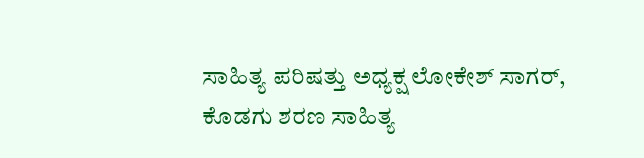ಸಾಹಿತ್ಯ ಪರಿಷತ್ತು ಅಧ್ಯಕ್ಷ ಲೋಕೇಶ್ ಸಾಗರ್, ಕೊಡಗು ಶರಣ ಸಾಹಿತ್ಯ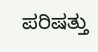ಪರಿಷತ್ತು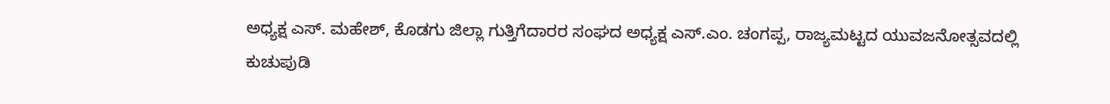ಅಧ್ಯಕ್ಷ ಎಸ್. ಮಹೇಶ್, ಕೊಡಗು ಜಿಲ್ಲಾ ಗುತ್ತಿಗೆದಾರರ ಸಂಘದ ಅಧ್ಯಕ್ಷ ಎಸ್.ಎಂ. ಚಂಗಪ್ಪ, ರಾಜ್ಯಮಟ್ಟದ ಯುವಜನೋತ್ಸವದಲ್ಲಿ ಕುಚುಪುಡಿ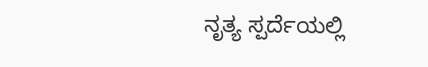ನೃತ್ಯ ಸ್ಪರ್ದೆಯಲ್ಲಿ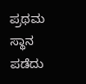ಪ್ರಥಮ ಸ್ಥಾನ ಪಡೆದು